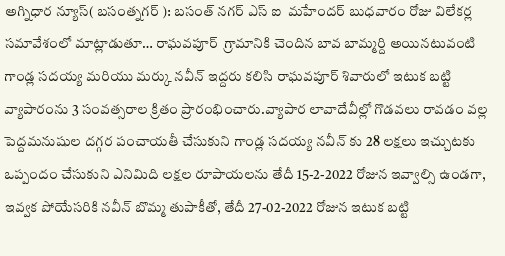అగ్నిధార న్యూస్( బసంత్నగర్ ): బసంత్ నగర్ ఎస్ ఐ  మహేందర్ బుధవారం రోజు విలేకర్ల సమావేశంలో మాట్లాడుతూ… రాఘవపూర్  గ్రామానికి చెందిన బావ బామ్మర్ది అయినటువంటి గాండ్ల సదయ్య మరియు మర్కు నవీన్ ఇద్దరు కలిసి రాఘవపూర్ శివారులో ఇటుక బట్టి వ్యాపారంను 3 సంవత్సరాల క్రితం ప్రారంభించారు.వ్యాపార లావాదేవీల్లో గొడవలు రావడం వల్ల పెద్దమనుషుల దగ్గర పంచాయతీ చేసుకుని గాండ్ల సదయ్య నవీన్ కు 28 లక్షలు ఇచ్చుటకు ఒప్పందం చేసుకుని ఎనిమిది లక్షల రూపాయలను తేదీ 15-2-2022 రోజున ఇవ్వాల్సి ఉండగా, ఇవ్వక పోయేసరికి నవీన్ బొమ్మ తుపాకీతో, తేదీ 27-02-2022 రోజున ఇటుక బట్టి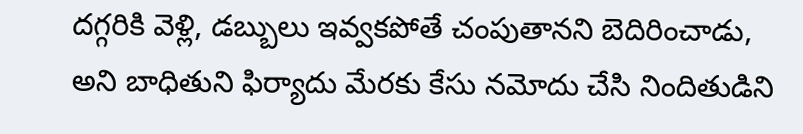దగ్గరికి వెళ్లి, డబ్బులు ఇవ్వకపోతే చంపుతానని బెదిరించాడు, అని బాధితుని ఫిర్యాదు మేరకు కేసు నమోదు చేసి నిందితుడిని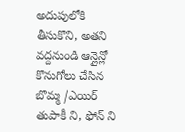అదుపులోకి తీసుకొని, అతని వద్దనుండి ఆన్లైన్లో కొనుగోలు చేసిన బొమ్మ /ఎయిర్ తుపాకీ ని, ఫోన్ ని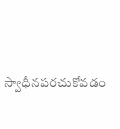స్వాధీనపరచుకోవడం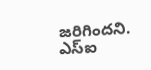జరిగిందని. ఎస్ఐ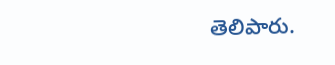తెలిపారు.